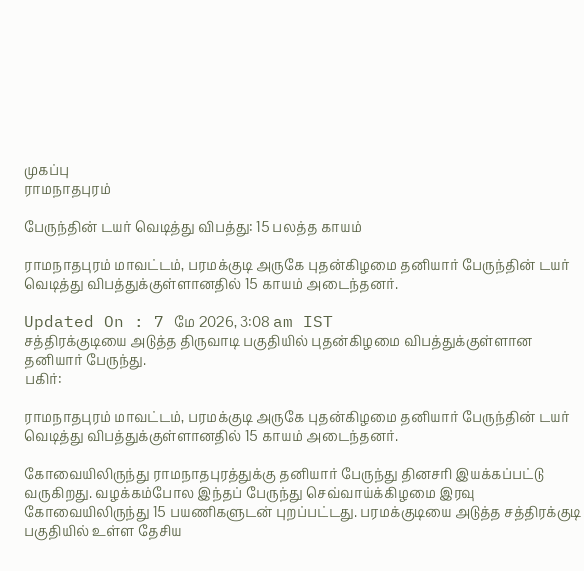முகப்பு
ராமநாதபுரம்

பேருந்தின் டயர் வெடித்து விபத்து: 15 பலத்த காயம்

ராமநாதபுரம் மாவட்டம், பரமக்குடி அருகே புதன்கிழமை தனியார் பேருந்தின் டயர் வெடித்து விபத்துக்குள்ளானதில் 15 காயம் அடைந்தனர்.

Updated On : 7 மே 2026, 3:08 am IST
சத்திரக்குடியை அடுத்த திருவாடி பகுதியில் புதன்கிழமை விபத்துக்குள்ளான தனியார் பேருந்து.
பகிர்:

ராமநாதபுரம் மாவட்டம், பரமக்குடி அருகே புதன்கிழமை தனியார் பேருந்தின் டயர் வெடித்து விபத்துக்குள்ளானதில் 15 காயம் அடைந்தனர்.

கோவையிலிருந்து ராமநாதபுரத்துக்கு தனியார் பேருந்து தினசரி இயக்கப்பட்டு வருகிறது. வழக்கம்போல இந்தப் பேருந்து செவ்வாய்க்கிழமை இரவு கோவையிலிருந்து 15 பயணிகளுடன் புறப்பட்டது. பரமக்குடியை அடுத்த சத்திரக்குடி பகுதியில் உள்ள தேசிய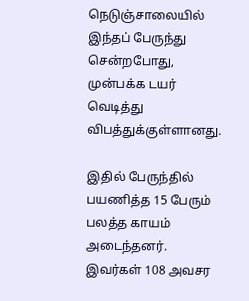நெடுஞ்சாலையில் இந்தப் பேருந்து சென்றபோது, முன்பக்க டயர் வெடித்து விபத்துக்குள்ளானது.

இதில் பேருந்தில் பயணித்த 15 பேரும் பலத்த காயம் அடைந்தனர். இவர்கள் 108 அவசர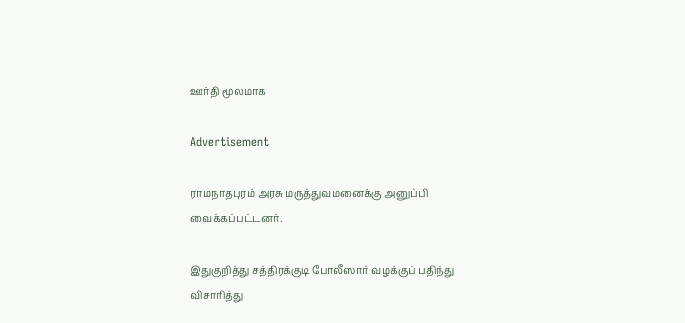ஊர்தி மூலமாக

Advertisement

ராமநாதபுரம் அரசு மருத்துவமனைக்கு அனுப்பி வைக்கப்பட்டனர்.

இதுகுறித்து சத்திரக்குடி போலீஸார் வழக்குப் பதிந்து விசாரித்து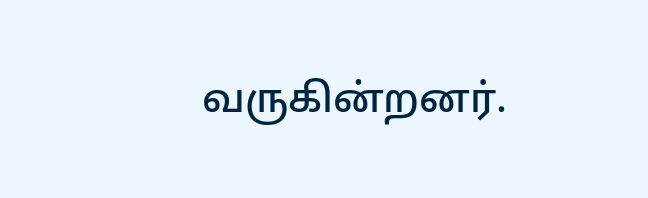வருகின்றனர்.